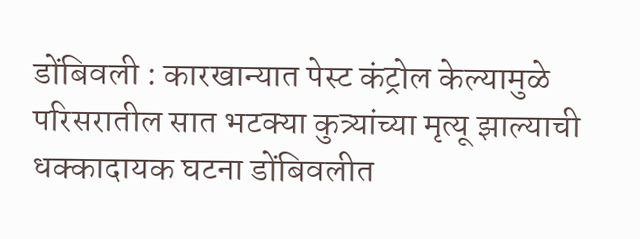डोंबिवली : कारखान्यात पेस्ट कंट्रोल केल्यामुळे परिसरातील सात भटक्या कुत्र्यांच्या मृत्यू झाल्याची धक्कादायक घटना डोंबिवलीत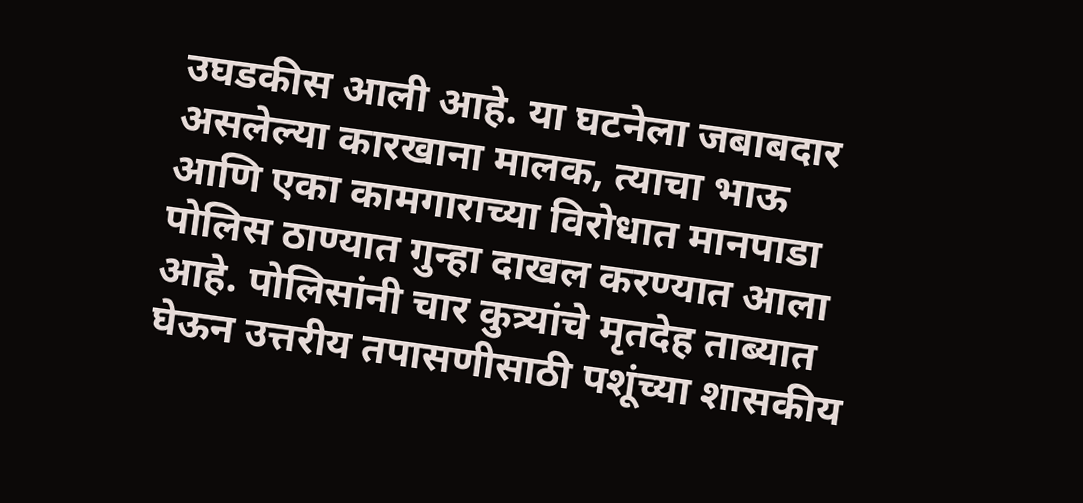उघडकीस आली आहे. या घटनेला जबाबदार असलेल्या कारखाना मालक, त्याचा भाऊ आणि एका कामगाराच्या विरोधात मानपाडा पोलिस ठाण्यात गुन्हा दाखल करण्यात आला आहे. पोलिसांनी चार कुत्र्यांचे मृतदेह ताब्यात घेऊन उत्तरीय तपासणीसाठी पशूंच्या शासकीय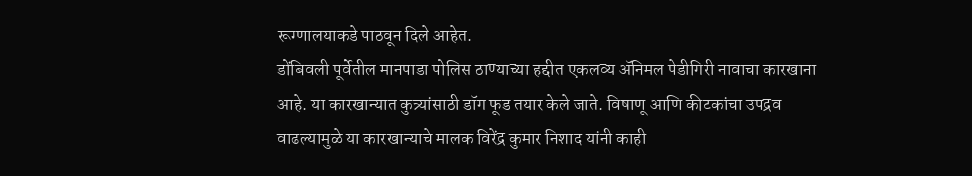रूग्णालयाकडे पाठवून दिले आहेत.
डोंबिवली पूर्वेतील मानपाडा पोलिस ठाण्याच्या हद्दीत एकलव्य ॲनिमल पेडीगिरी नावाचा कारखाना आहे. या कारखान्यात कुत्र्यांसाठी डॉग फूड तयार केले जाते. विषाणू आणि कीटकांचा उपद्रव वाढल्यामुळे या कारखान्याचे मालक विरेंद्र कुमार निशाद यांनी काही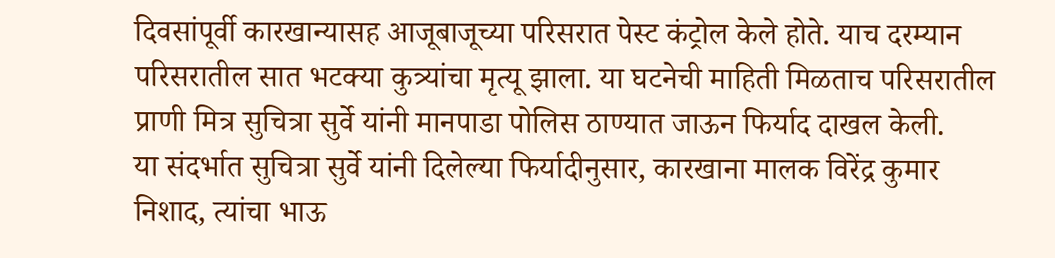दिवसांपूर्वी कारखान्यासह आजूबाजूच्या परिसरात पेस्ट कंट्रोल केले होते. याच दरम्यान परिसरातील सात भटक्या कुत्र्यांचा मृत्यू झाला. या घटनेची माहिती मिळताच परिसरातील प्राणी मित्र सुचित्रा सुर्वे यांनी मानपाडा पोलिस ठाण्यात जाऊन फिर्याद दाखल केली.
या संदर्भात सुचित्रा सुर्वे यांनी दिलेल्या फिर्यादीनुसार, कारखाना मालक विरेंद्र कुमार निशाद, त्यांचा भाऊ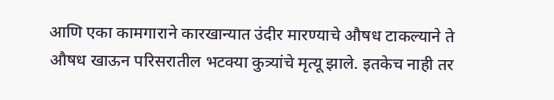आणि एका कामगाराने कारखान्यात उंदीर मारण्याचे औषध टाकल्याने ते औषध खाऊन परिसरातील भटक्या कुत्र्यांचे मृत्यू झाले. इतकेच नाही तर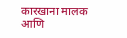कारखाना मालक आणि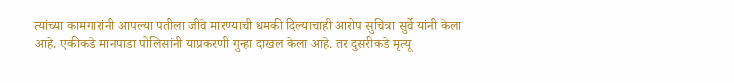त्यांच्या कामगारांनी आपल्या पतीला जीवे मारण्याची धमकी दिल्याचाही आरोप सुचित्रा सुर्वे यांनी केला आहे. एकीकडे मानपाडा पोलिसांनी याप्रकरणी गुन्हा दाखल केला आहे. तर दुसरीकडे मृत्यू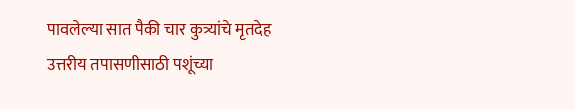पावलेल्या सात पैकी चार कुत्र्यांचे मृतदेह उत्तरीय तपासणीसाठी पशूंच्या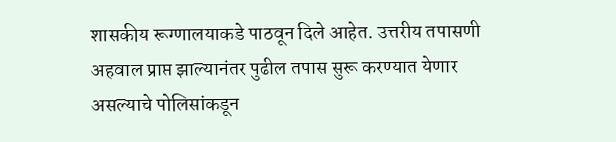शासकीय रूग्णालयाकडे पाठवून दिले आहेत. उत्तरीय तपासणी अहवाल प्राप्त झाल्यानंतर पुढील तपास सुरू करण्यात येणार असल्याचे पोलिसांकडून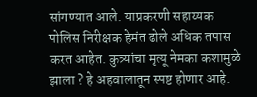सांगण्यात आले. याप्रकरणी सहाय्यक पोलिस निरीक्षक हेमंत ढोले अधिक तपास करत आहेत. कुत्र्यांचा मृत्यू नेमका कशामुळे झाला ? हे अहवालातून स्पष्ट होणार आहे.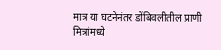मात्र या घटनेनंतर डोंबिवलीतील प्राणी मित्रांमध्ये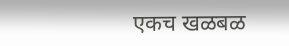एकच खळबळ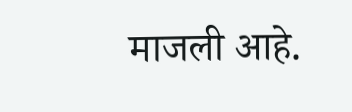माजली आहे.